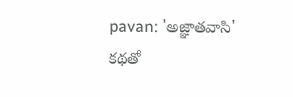pavan: 'అజ్ఞాతవాసి' కథతో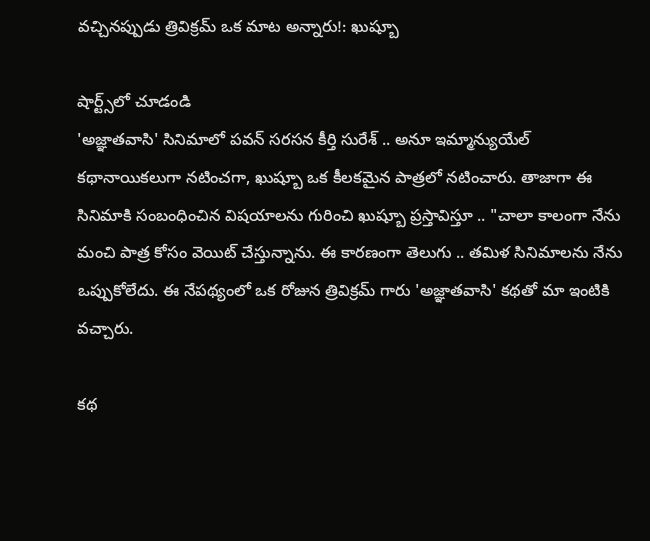వచ్చినప్పుడు త్రివిక్రమ్ ఒక మాట అన్నారు!: ఖుష్బూ

షార్ట్స్‌లో చూడండి
'అజ్ఞాతవాసి' సినిమాలో పవన్ సరసన కీర్తి సురేశ్ .. అనూ ఇమ్మాన్యుయేల్ కథానాయికలుగా నటించగా, ఖుష్బూ ఒక కీలకమైన పాత్రలో నటించారు. తాజాగా ఈ సినిమాకి సంబంధించిన విషయాలను గురించి ఖుష్బూ ప్రస్తావిస్తూ .. "చాలా కాలంగా నేను మంచి పాత్ర కోసం వెయిట్ చేస్తున్నాను. ఈ కారణంగా తెలుగు .. తమిళ సినిమాలను నేను ఒప్పుకోలేదు. ఈ నేపథ్యంలో ఒక రోజున త్రివిక్రమ్ గారు 'అజ్ఞాతవాసి' కథతో మా ఇంటికి వచ్చారు.

కథ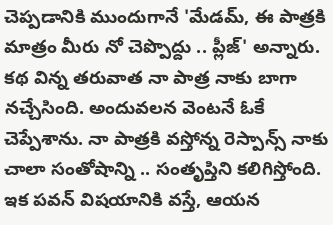చెప్పడానికి ముందుగానే 'మేడమ్, ఈ పాత్రకి మాత్రం మీరు నో చెప్పొద్దు .. ప్లీజ్' అన్నారు. కథ విన్న తరువాత నా పాత్ర నాకు బాగా నచ్చేసింది. అందువలన వెంటనే ఓకే చెప్పేశాను. నా పాత్రకి వస్తోన్న రెస్పాన్స్ నాకు చాలా సంతోషాన్ని .. సంతృప్తిని కలిగిస్తోంది. ఇక పవన్ విషయానికి వస్తే, ఆయన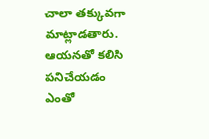చాలా తక్కువగా మాట్లాడతారు. ఆయనతో కలిసి పనిచేయడం ఎంతో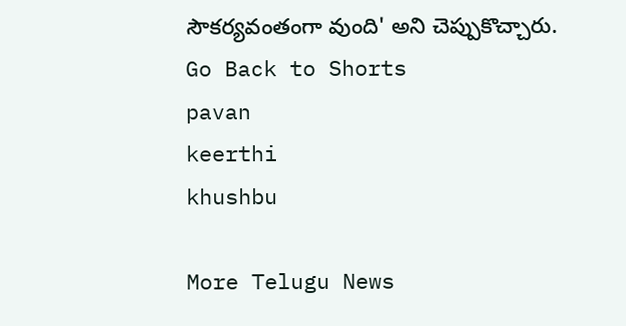సౌకర్యవంతంగా వుంది' అని చెప్పుకొచ్చారు.
Go Back to Shorts
pavan
keerthi
khushbu

More Telugu News